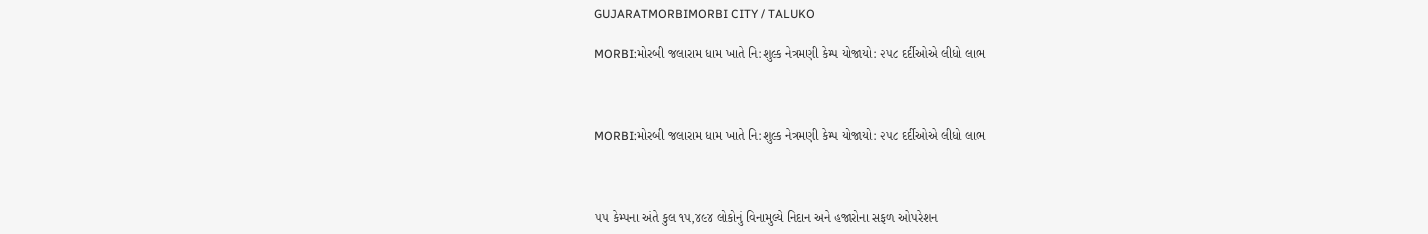GUJARATMORBIMORBI CITY / TALUKO

MORBI:મોરબી જલારામ ધામ ખાતે નિ:શુલ્ક નેત્રમણી કેમ્પ યોજાયો: ૨૫૮ દર્દીઓએ લીધો લાભ



MORBI:મોરબી જલારામ ધામ ખાતે નિ:શુલ્ક નેત્રમણી કેમ્પ યોજાયો: ૨૫૮ દર્દીઓએ લીધો લાભ



૫૫ કેમ્પના અંતે કુલ ૧૫,૪૯૪ લોકોનું વિનામુલ્યે નિદાન અને હજારોના સફળ ઓપરેશન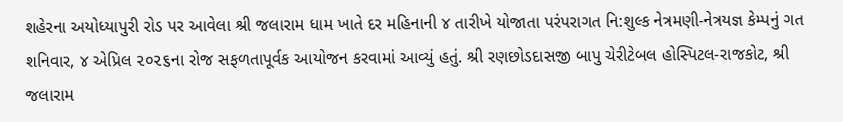શહેરના અયોધ્યાપુરી રોડ પર આવેલા શ્રી જલારામ ધામ ખાતે દર મહિનાની ૪ તારીખે યોજાતા પરંપરાગત નિ:શુલ્ક નેત્રમણી-નેત્રયજ્ઞ કેમ્પનું ગત શનિવાર, ૪ એપ્રિલ ૨૦૨૬ના રોજ સફળતાપૂર્વક આયોજન કરવામાં આવ્યું હતું. શ્રી રણછોડદાસજી બાપુ ચેરીટેબલ હોસ્પિટલ-રાજકોટ, શ્રી જલારામ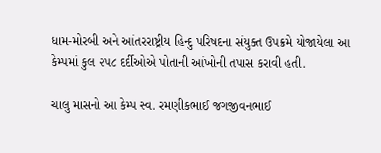ધામ-મોરબી અને આંતરરાષ્ટ્રીય હિન્દુ પરિષદના સંયુક્ત ઉપક્રમે યોજાયેલા આ કેમ્પમાં કુલ ૨૫૮ દર્દીઓએ પોતાની આંખોની તપાસ કરાવી હતી.

ચાલુ માસનો આ કેમ્પ સ્વ. રમણીકભાઈ જગજીવનભાઈ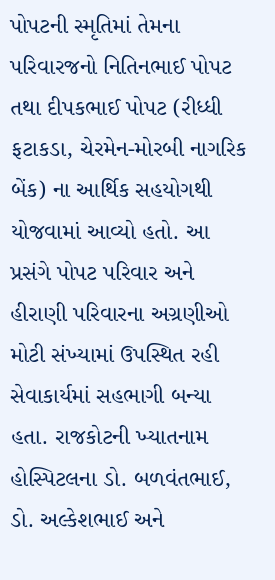પોપટની સ્મૃતિમાં તેમના પરિવારજનો નિતિનભાઈ પોપટ તથા દીપકભાઈ પોપટ (રીધ્ધી ફટાકડા, ચેરમેન-મોરબી નાગરિક બેંક) ના આર્થિક સહયોગથી યોજવામાં આવ્યો હતો. આ પ્રસંગે પોપટ પરિવાર અને હીરાણી પરિવારના અગ્રણીઓ મોટી સંખ્યામાં ઉપસ્થિત રહી સેવાકાર્યમાં સહભાગી બન્યા હતા. રાજકોટની ખ્યાતનામ હોસ્પિટલના ડો. બળવંતભાઈ, ડો. અલ્કેશભાઈ અને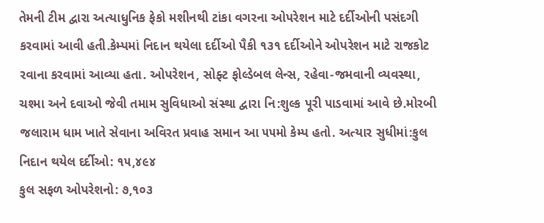તેમની ટીમ દ્વારા અત્યાધુનિક ફેકો મશીનથી ટાંકા વગરના ઓપરેશન માટે દર્દીઓની પસંદગી કરવામાં આવી હતી.કેમ્પમાં નિદાન થયેલા દર્દીઓ પૈકી ૧૩૧ દર્દીઓને ઓપરેશન માટે રાજકોટ રવાના કરવામાં આવ્યા હતા. ઓપરેશન, સોફ્ટ ફોલ્ડેબલ લેન્સ, રહેવા-જમવાની વ્યવસ્થા, ચશ્મા અને દવાઓ જેવી તમામ સુવિધાઓ સંસ્થા દ્વારા નિ:શુલ્ક પૂરી પાડવામાં આવે છે.મોરબી જલારામ ધામ ખાતે સેવાના અવિરત પ્રવાહ સમાન આ ૫૫મો કેમ્પ હતો. અત્યાર સુધીમાં:કુલ નિદાન થયેલ દર્દીઓ: ૧૫,૪૯૪
કુલ સફળ ઓપરેશનો: ૭,૧૦૩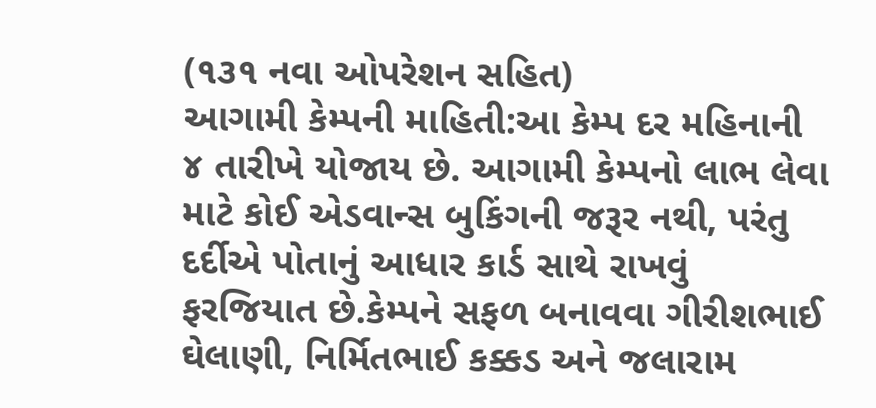(૧૩૧ નવા ઓપરેશન સહિત)
આગામી કેમ્પની માહિતી:આ કેમ્પ દર મહિનાની ૪ તારીખે યોજાય છે. આગામી કેમ્પનો લાભ લેવા માટે કોઈ એડવાન્સ બુકિંગની જરૂર નથી, પરંતુ દર્દીએ પોતાનું આધાર કાર્ડ સાથે રાખવું ફરજિયાત છે.કેમ્પને સફળ બનાવવા ગીરીશભાઈ ઘેલાણી, નિર્મિતભાઈ કક્કડ અને જલારામ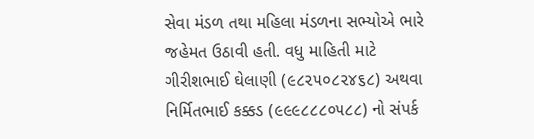સેવા મંડળ તથા મહિલા મંડળના સભ્યોએ ભારે જહેમત ઉઠાવી હતી. વધુ માહિતી માટે ગીરીશભાઈ ઘેલાણી (૯૮૨૫૦૮૨૪૬૮) અથવા નિર્મિતભાઈ કક્કડ (૯૯૯૮૮૮૦૫૮૮) નો સંપર્ક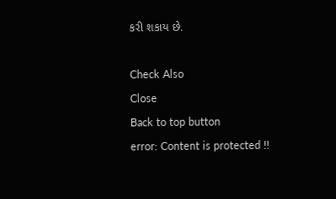કરી શકાય છે.

Check Also
Close
Back to top button
error: Content is protected !!